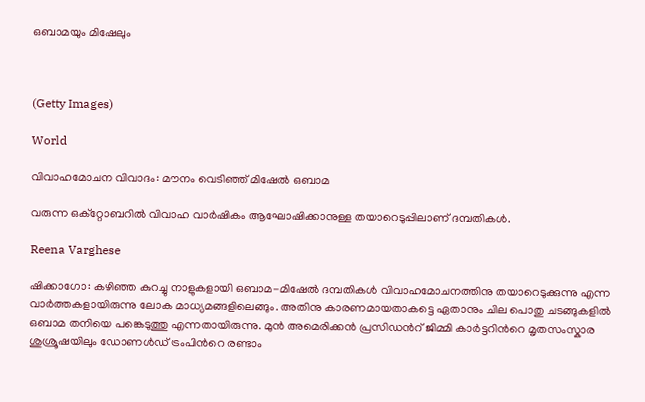ഒബാമയും മിഷേലും



(Getty Images)

World

വിവാഹമോചന വിവാദം: മൗനം വെടിഞ്ഞ് മിഷേൽ ഒബാമ

വരുന്ന ഒക്റ്റോബറിൽ വിവാഹ വാർഷികം ആഘോഷിക്കാനുള്ള തയാറെടുപ്പിലാണ് ദമ്പതികൾ.

Reena Varghese

ഷിക്കാഗോ: കഴിഞ്ഞ കുറച്ചു നാളുകളായി ഒബാമ-മിഷേൽ ദമ്പതികൾ വിവാഹമോചനത്തിനു തയാറെടുക്കുന്നു എന്ന വാർത്തകളായിരുന്നു ലോക മാധ്യമങ്ങളിലെങ്ങും. അതിനു കാരണമായതാകട്ടെ ഏതാനും ചില പൊതു ചടങ്ങുകളിൽ ഒബാമ തനിയെ പങ്കെടുത്തു എന്നതായിരുന്നു. മുൻ അമെരിക്കൻ പ്രസിഡന്‍റ് ജിമ്മി കാർട്ടറിന്‍റെ മൃതസംസ്കാര ശുശ്രൂഷയിലും ഡോണൾഡ് ട്രംപിന്‍റെ രണ്ടാം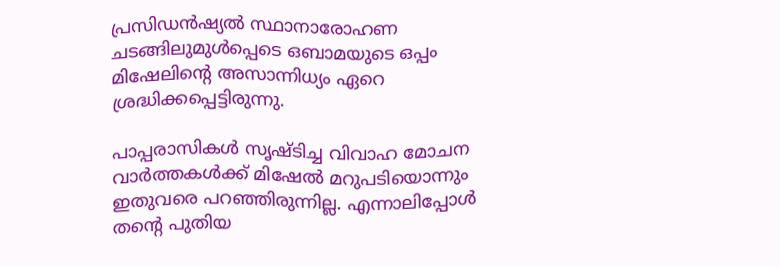പ്രസിഡൻഷ്യൽ സ്ഥാനാരോഹണ ചടങ്ങിലുമുൾപ്പെടെ ഒബാമയുടെ ഒപ്പം മിഷേലിന്‍റെ അസാന്നിധ്യം ഏറെ ശ്രദ്ധിക്കപ്പെട്ടിരുന്നു.

പാപ്പരാസികൾ സൃഷ്ടിച്ച വിവാഹ മോചന വാർത്തകൾക്ക് മിഷേൽ മറുപടിയൊന്നും ഇതുവരെ പറഞ്ഞിരുന്നില്ല. എന്നാലിപ്പോൾ തന്‍റെ പുതിയ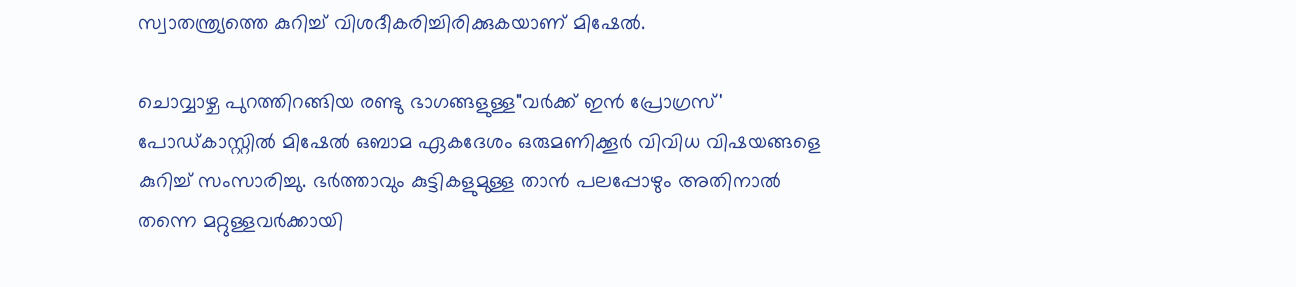സ്വാതന്ത്ര്യത്തെ കുറിച്ച് വിശദീകരിച്ചിരിക്കുകയാണ് മിഷേൽ.

ചൊവ്വാഴ്ച പുറത്തിറങ്ങിയ രണ്ടു ഭാഗങ്ങളുള്ള"വർക്ക് ഇൻ പ്രോഗ്രസ്' പോഡ്കാസ്റ്റിൽ മിഷേൽ ഒബാമ ഏകദേശം ഒരുമണിക്കൂർ വിവിധ വിഷയങ്ങളെ കുറിച്ച് സംസാരിച്ചു. ഭർത്താവും കുട്ടികളുമുള്ള താൻ പലപ്പോഴും അതിനാൽ തന്നെ മറ്റുള്ളവർക്കായി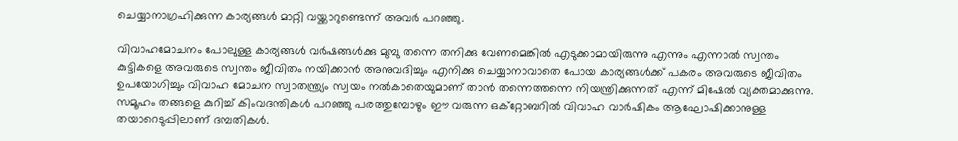ചെയ്യാനാഗ്രഹിക്കുന്ന കാര്യങ്ങൾ മാറ്റി വയ്ക്കാറുണ്ടെന്ന് അവർ പറഞ്ഞു.

വിവാഹമോചനം പോലുള്ള കാര്യങ്ങൾ വർഷങ്ങൾക്കു മുമ്പു തന്നെ തനിക്കു വേണമെങ്കിൽ എടുക്കാമായിരുന്നു എന്നും എന്നാൽ സ്വന്തം കുട്ടികളെ അവരുടെ സ്വന്തം ജീവിതം നയിക്കാൻ അനുവദിച്ചും എനിക്കു ചെയ്യാനാവാതെ പോയ കാര്യങ്ങൾക്ക് പകരം അവരുടെ ജീവിതം ഉപയോഗിച്ചും വിവാഹ മോചന സ്വാതന്ത്ര്യം സ്വയം നൽകാതെയുമാണ് താൻ തന്നെത്തന്നെ നിയന്ത്രിക്കുന്നത് എന്ന് മിഷേൽ വ്യക്തമാക്കുന്നു. സമൂഹം തങ്ങളെ കുറിച്ച് കിംവദന്തികൾ പറഞ്ഞു പരത്തുമ്പോഴും ഈ വരുന്ന ഒക്റ്റോബറിൽ വിവാഹ വാർഷികം ആഘോഷിക്കാനുള്ള തയാറെടുപ്പിലാണ് ദമ്പതികൾ.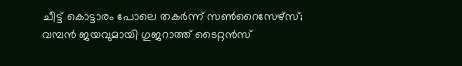ചീട്ട് കൊട്ടാരം പോലെ തകർന്ന് സൺറൈസേഴ്‌സ്; വമ്പൻ ജയവുമായി ഗുജറാത്ത് ടൈറ്റൻസ്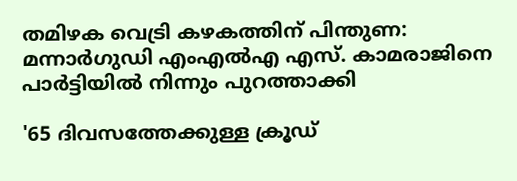തമിഴക വെട്രി കഴകത്തിന് പിന്തുണ: മന്നാർഗുഡി എംഎൽഎ എസ്. കാമരാജിനെ പാർട്ടിയിൽ നിന്നും പുറത്താക്കി

'65 ദിവസത്തേക്കുള്ള ക്രൂഡ്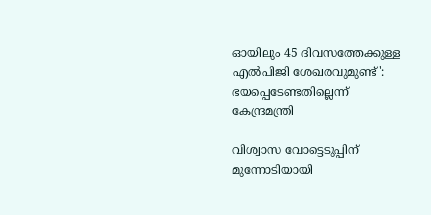ഓയിലും 45 ദിവസത്തേക്കുള്ള എൽപിജി ശേഖരവുമുണ്ട്': ഭയപ്പെടേണ്ടതില്ലെന്ന് കേന്ദ്രമന്ത്രി

വിശ്വാസ വോട്ടെടുപ്പിന് മുന്നോടിയായി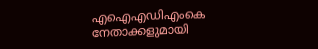എഐഎഡിഎംകെ നേതാക്കളുമായി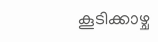കൂടിക്കാഴ്ച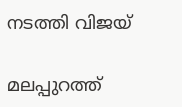നടത്തി വിജയ്

മലപ്പുറത്ത്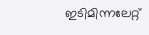ഇടിമിന്നലേറ്റ്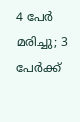4 പേർ മരിച്ചു; 3 പേർക്ക്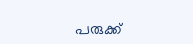പരുക്ക്